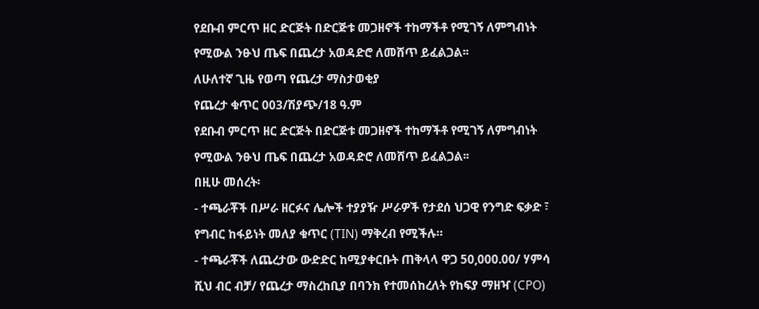የደቡብ ምርጥ ዘር ድርጅት በድርጅቱ መጋዘኖች ተከማችቶ የሚገኝ ለምግብነት የሚውል ንፁህ ጤፍ በጨረታ አወዳድሮ ለመሸጥ ይፈልጋል፡፡
ለሁለተኛ ጊዜ የወጣ የጨረታ ማስታወቂያ
የጨረታ ቁጥር 003/ሽያጭ/18 ዓ.ም
የደቡብ ምርጥ ዘር ድርጅት በድርጅቱ መጋዘኖች ተከማችቶ የሚገኝ ለምግብነት የሚውል ንፁህ ጤፍ በጨረታ አወዳድሮ ለመሸጥ ይፈልጋል፡፡
በዚሁ መሰረት፡
- ተጫራቾች በሥራ ዘርፉና ሌሎች ተያያዥ ሥራዎች የታደሰ ህጋዊ የንግድ ፍቃድ ፣ የግብር ከፋይነት መለያ ቁጥር (TIN) ማቅረብ የሚችሉ።
- ተጫራቾች ለጨረታው ውድድር ከሚያቀርቡት ጠቅላላ ዋጋ 50,000.00/ ሃምሳ ሺህ ብር ብቻ/ የጨረታ ማስረከቢያ በባንክ የተመሰከረለት የከፍያ ማዘዣ (CPO)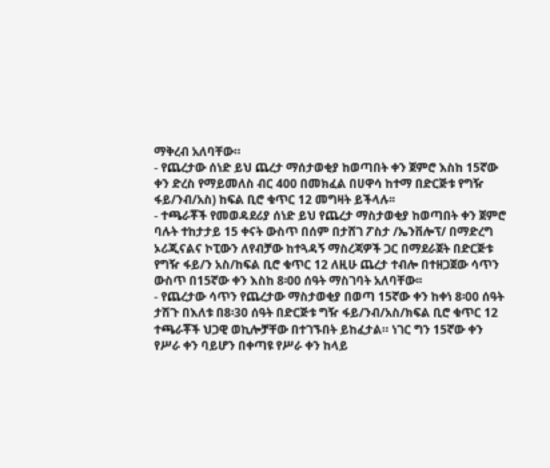ማቅረብ አለባቸው።
- የጨረታው ሰነድ ይህ ጨረታ ማሰታወቂያ ከወጣበት ቀን ጀምሮ እስከ 15ኛው ቀን ድረስ የማይመለስ ብር 400 በመክፈል በሀዋሳ ከተማ በድርጅቱ የግዥ ፋይ/ንብ/አስ) ከፍል ቢሮ ቁጥር 12 መግዛት ይችላሉ፡፡
- ተጫራቾች የመወዳደሪያ ሰነድ ይህ የጨረታ ማስታወቂያ ከወጣበት ቀን ጀምሮ ባሉት ተከታታይ 15 ቀናት ውስጥ በሰም በታሸገ ፖስታ /ኤንቨሎፕ/ በማድረግ ኦሪጂናልና ኮፒውን ለየብቻው ከተጓዳኝ ማስረጃዎች ጋር በማደራጀት በድርጅቱ የግዥ ፋይ/ን አስ/ከፍል ቢሮ ቁጥር 12 ለዚሁ ጨረታ ተብሎ በተዘጋጀው ሳጥን ውስጥ በ15ኛው ቀን እስከ 8፡00 ሰዓት ማስገባት አለባቸው፡፡
- የጨረታው ሳጥን የጨረታው ማስታወቂያ በወጣ 15ኛው ቀን ከቀነ 8፡00 ሰዓት ታሽጉ በእለቱ በ8፡30 ሰዓት በድርጅቱ ግዥ ፋይ/ንብ/አስ/ክፍል ቢሮ ቁጥር 12 ተጫራቾች ህጋዊ ወኪሎቻቸው በተገኙበት ይከፈታል። ነገር ግን 15ኛው ቀን የሥራ ቀን ባይሆን በቀጣዩ የሥራ ቀን ከላይ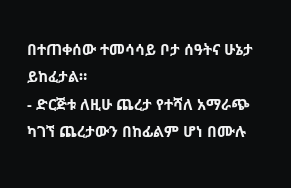በተጠቀሰው ተመሳሳይ ቦታ ሰዓትና ሁኔታ ይከፈታል።
- ድርጅቱ ለዚሁ ጨረታ የተሻለ አማራጭ ካገኘ ጨረታውን በከፊልም ሆነ በሙሉ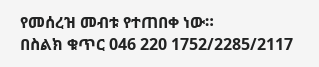የመሰረዝ መብቱ የተጠበቀ ነው።
በስልክ ቁጥር 046 220 1752/2285/2117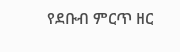የደቡብ ምርጥ ዘር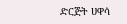ድርጅት ሀዋሳ